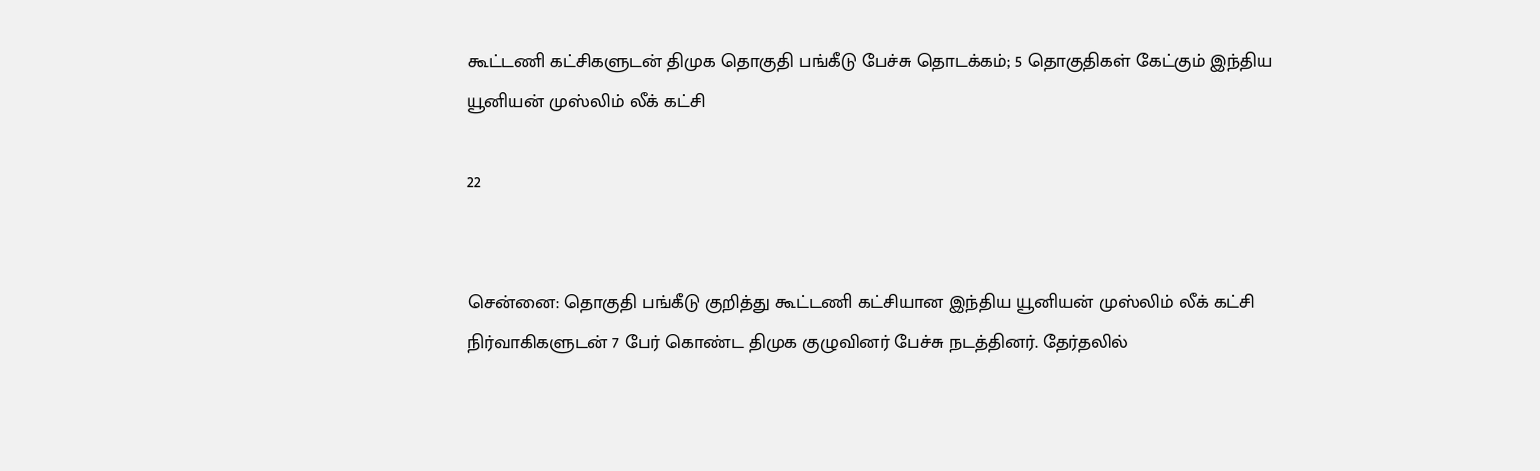கூட்டணி கட்சிகளுடன் திமுக தொகுதி பங்கீடு பேச்சு தொடக்கம்; 5 தொகுதிகள் கேட்கும் இந்திய யூனியன் முஸ்லிம் லீக் கட்சி

22


சென்னை: தொகுதி பங்கீடு குறித்து கூட்டணி கட்சியான இந்திய யூனியன் முஸ்லிம் லீக் கட்சி நிர்வாகிகளுடன் 7 பேர் கொண்ட திமுக குழுவினர் பேச்சு நடத்தினர். தேர்தலில்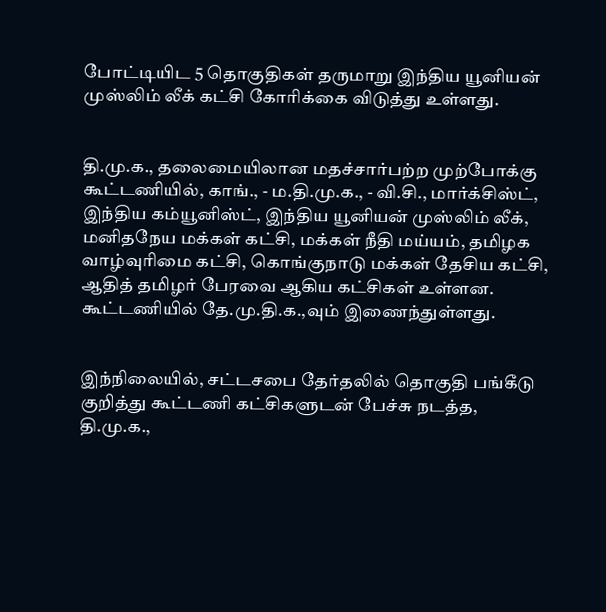போட்டியிட 5 தொகுதிகள் தருமாறு இந்திய யூனியன் முஸ்லிம் லீக் கட்சி கோரிக்கை விடுத்து உள்ளது.


தி.மு.க., தலைமையிலான மதச்சார்பற்ற முற்போக்கு கூட்டணியில், காங்., - ம.தி.மு.க., - வி.சி., மார்க்சிஸ்ட், இந்திய கம்யூனிஸ்ட், இந்திய யூனியன் முஸ்லிம் லீக், மனிதநேய மக்கள் கட்சி, மக்கள் நீதி மய்யம், தமிழக வாழ்வுரிமை கட்சி, கொங்குநாடு மக்கள் தேசிய கட்சி, ஆதித் தமிழர் பேரவை ஆகிய கட்சிகள் உள்ளன. கூட்டணியில் தே.மு.தி.க.,வும் இணைந்துள்ளது.


இந்நிலையில், சட்டசபை தேர்தலில் தொகுதி பங்கீடு குறித்து கூட்டணி கட்சிகளுடன் பேச்சு நடத்த, தி.மு.க.,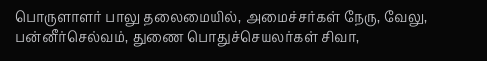பொருளாளர் பாலு தலைமையில், அமைச்சர்கள் நேரு, வேலு, பன்னீர்செல்வம், துணை பொதுச்செயலர்கள் சிவா,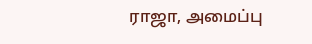ராஜா, அமைப்பு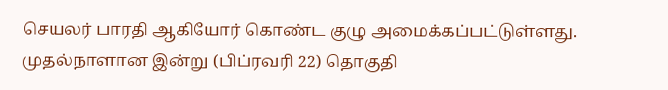செயலர் பாரதி ஆகியோர் கொண்ட குழு அமைக்கப்பட்டுள்ளது.
முதல்நாளான இன்று (பிப்ரவரி 22) தொகுதி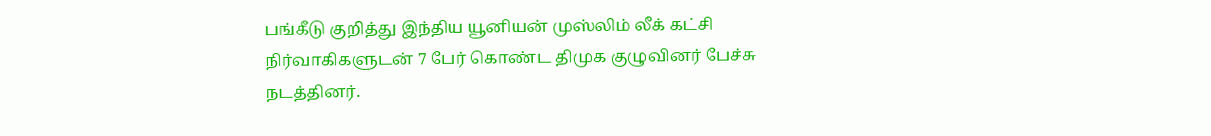பங்கீடு குறித்து இந்திய யூனியன் முஸ்லிம் லீக் கட்சி நிர்வாகிகளுடன் 7 பேர் கொண்ட திமுக குழுவினர் பேச்சு நடத்தினர்.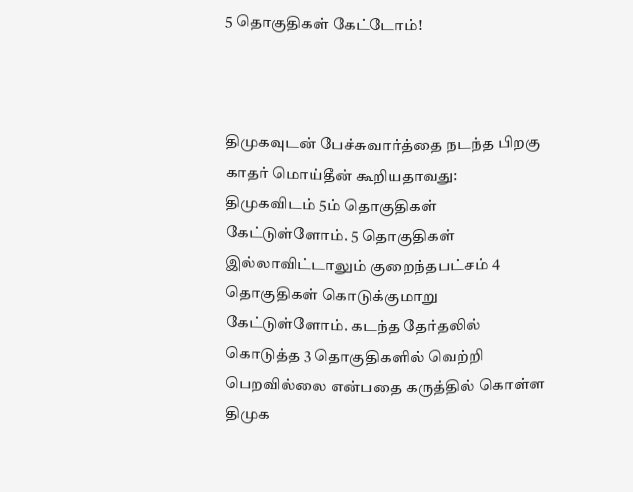5 தொகுதிகள் கேட்டோம்!



திமுகவுடன் பேச்சுவார்த்தை நடந்த பிறகு காதர் மொய்தீன் கூறியதாவது: திமுகவிடம் 5ம் தொகுதிகள் கேட்டுள்ளோம். 5 தொகுதிகள் இல்லாவிட்டாலும் குறைந்தபட்சம் 4 தொகுதிகள் கொடுக்குமாறு கேட்டுள்ளோம். கடந்த தேர்தலில் கொடுத்த 3 தொகுதிகளில் வெற்றி பெறவில்லை என்பதை கருத்தில் கொள்ள திமுக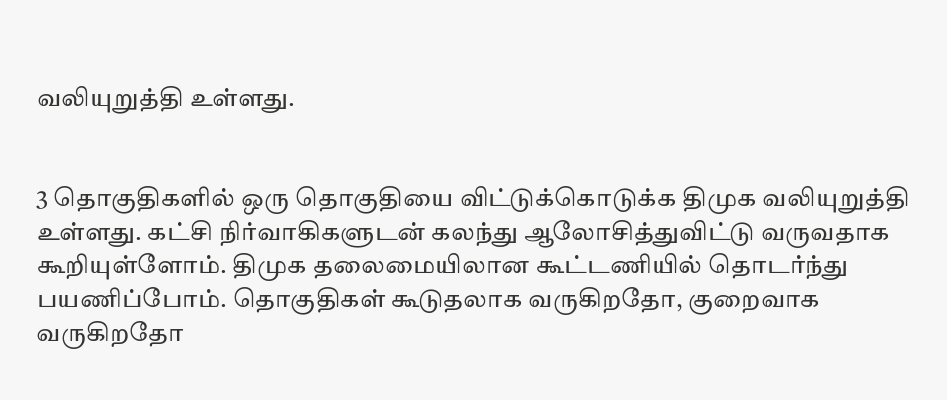வலியுறுத்தி உள்ளது.


3 தொகுதிகளில் ஒரு தொகுதியை விட்டுக்கொடுக்க திமுக வலியுறுத்தி உள்ளது. கட்சி நிர்வாகிகளுடன் கலந்து ஆலோசித்துவிட்டு வருவதாக கூறியுள்ளோம். திமுக தலைமையிலான கூட்டணியில் தொடர்ந்து பயணிப்போம். தொகுதிகள் கூடுதலாக வருகிறதோ, குறைவாக வருகிறதோ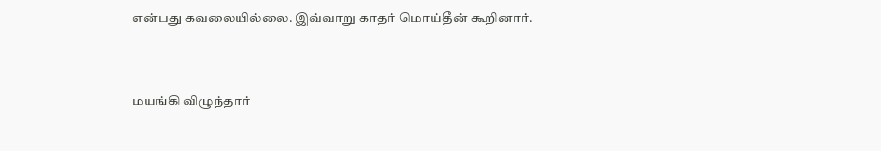என்பது கவலையில்லை. இவ்வாறு காதர் மொய்தீன் கூறினார்.


மயங்கி விழுந்தார்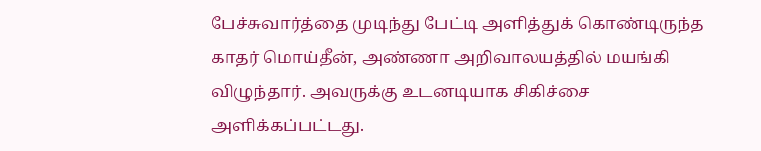பேச்சுவார்த்தை முடிந்து பேட்டி அளித்துக் கொண்டிருந்த காதர் மொய்தீன், அண்ணா அறிவாலயத்தில் மயங்கி விழுந்தார். அவருக்கு உடனடியாக சிகிச்சை அளிக்கப்பட்டது.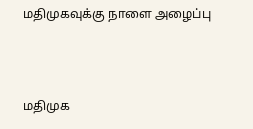மதிமுகவுக்கு நாளை அழைப்பு




மதிமுக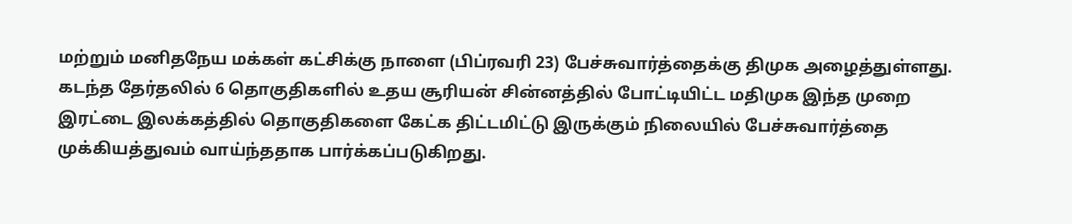மற்றும் மனிதநேய மக்கள் கட்சிக்கு நாளை (பிப்ரவரி 23) பேச்சுவார்த்தைக்கு திமுக அழைத்துள்ளது. கடந்த தேர்தலில் 6 தொகுதிகளில் உதய சூரியன் சின்னத்தில் போட்டியிட்ட மதிமுக இந்த முறை இரட்டை இலக்கத்தில் தொகுதிகளை கேட்க திட்டமிட்டு இருக்கும் நிலையில் பேச்சுவார்த்தை முக்கியத்துவம் வாய்ந்ததாக பார்க்கப்படுகிறது.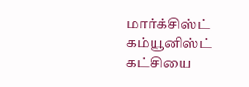மார்க்சிஸ்ட் கம்யூனிஸ்ட் கட்சியை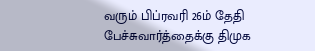வரும் பிப்ரவரி 26ம் தேதி பேச்சுவார்த்தைக்கு திமுக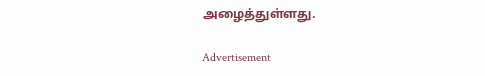அழைத்துள்ளது.

Advertisement